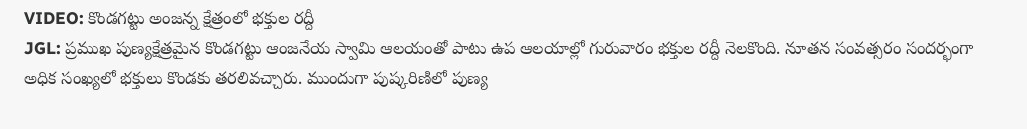VIDEO: కొండగట్టు అంజన్న క్షేత్రంలో భక్తుల రద్దీ
JGL: ప్రముఖ పుణ్యక్షేత్రమైన కొండగట్టు ఆంజనేయ స్వామి ఆలయంతో పాటు ఉప ఆలయాల్లో గురువారం భక్తుల రద్దీ నెలకొంది. నూతన సంవత్సరం సందర్భంగా అధిక సంఖ్యలో భక్తులు కొండకు తరలివచ్చారు. ముందుగా పుష్కరిణిలో పుణ్య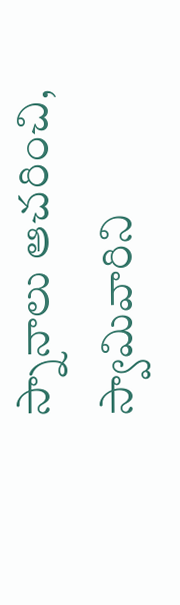స్నానాలు ఆచరించి, స్వామివారిని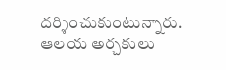దర్శించుకుంటున్నారు. ఆలయ అర్చకులు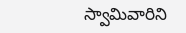స్వామివారిని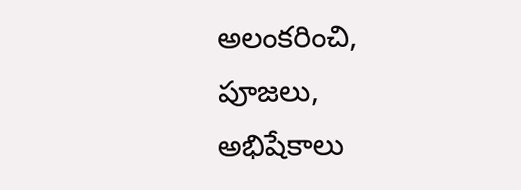అలంకరించి, పూజలు, అభిషేకాలు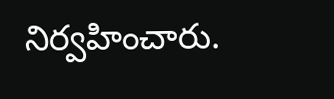నిర్వహించారు.